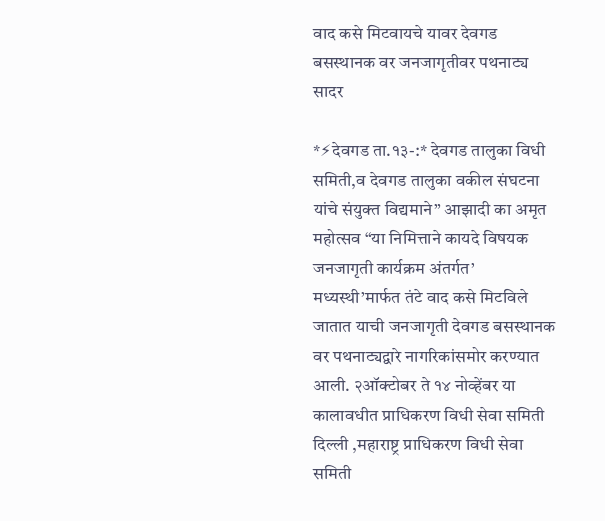वाद कसे मिटवायचे यावर देवगड बसस्थानक वर जनजागृतीवर पथनाट्य सादर

*⚡देवगड ता.१३-:* देवगड तालुका विधी समिती,व देवगड तालुका वकील संघटना यांचे संयुक्त विद्यमाने” आझादी का अमृत महोत्सव “या निमित्ताने कायदे विषयक जनजागृती कार्यक्रम अंतर्गत’ मध्यस्थी’मार्फत तंटे वाद कसे मिटविले जातात याची जनजागृती देवगड बसस्थानक वर पथनाट्यद्वारे नागरिकांसमोर करण्यात आली. २ऑक्टोबर ते १४ नोव्हेंबर या कालावधीत प्राधिकरण विधी सेवा समिती दिल्ली ,महाराष्ट्र प्राधिकरण विधी सेवा समिती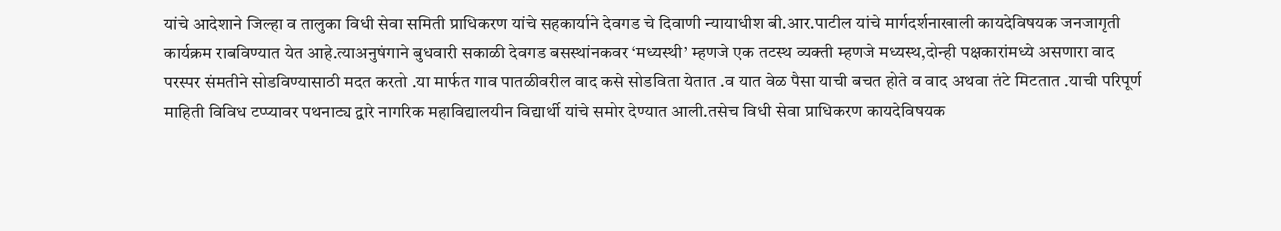यांचे आदेशाने जिल्हा व तालुका विधी सेवा समिती प्राधिकरण यांचे सहकार्याने देवगड चे दिवाणी न्यायाधीश बी.आर.पाटील यांचे मार्गदर्शनाखाली कायदेविषयक जनजागृती कार्यक्रम राबविण्यात येत आहे.त्याअनुषंगाने बुधवारी सकाळी देवगड बसस्थांनकवर ‘मध्यस्थी’ म्हणजे एक तटस्थ व्यक्ती म्हणजे मध्यस्थ,दोन्ही पक्षकारांमध्ये असणारा वाद परस्पर संमतीने सोडविण्यासाठी मदत करतो .या मार्फत गाव पातळीवरील वाद कसे सोडविता येतात .व यात वेळ पैसा याची बचत होते व वाद अथवा तंटे मिटतात .याची परिपूर्ण माहिती विविध टप्प्यावर पथनाट्य द्वारे नागरिक महाविद्यालयीन विद्यार्थी यांचे समोर देण्यात आली.तसेच विधी सेवा प्राधिकरण कायदेविषयक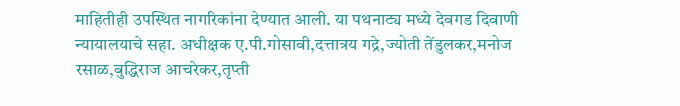माहितीही उपस्थित नागरिकांना देण्यात आली. या पथनाट्य मध्ये देवगड दिवाणी न्यायालयाचे सहा. अधीक्षक ए.पी.गोसावी,दत्तात्रय गद्रे,ज्योती तेंडुलकर,मनोज रसाळ,बुद्धिराज आचरेकर,तृप्ती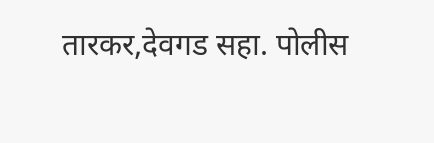तारकर,देवगड सहा. पोलीस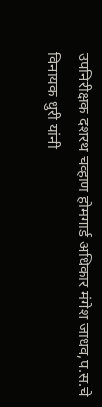उपनिरीक्षक दशरथ चव्हाण होमगार्ड अधिकार मंगेश जाधव,प.स.चे विनायक धुरी यांनी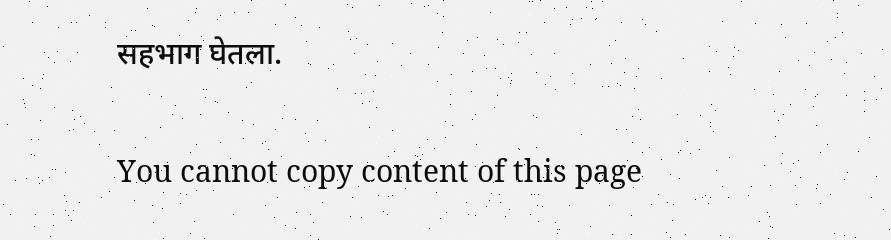सहभाग घेतला.

You cannot copy content of this page